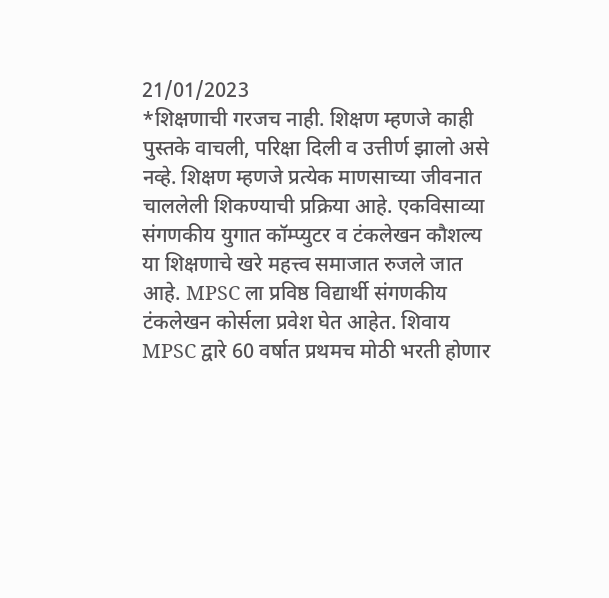21/01/2023
*शिक्षणाची गरजच नाही. शिक्षण म्हणजे काही पुस्तके वाचली, परिक्षा दिली व उत्तीर्ण झालो असे नव्हे. शिक्षण म्हणजे प्रत्येक माणसाच्या जीवनात चाललेली शिकण्याची प्रक्रिया आहे. एकविसाव्या संगणकीय युगात कॉम्प्युटर व टंकलेखन कौशल्य या शिक्षणाचे खरे महत्त्व समाजात रुजले जात आहे. MPSC ला प्रविष्ठ विद्यार्थी संगणकीय टंकलेखन कोर्सला प्रवेश घेत आहेत. शिवाय MPSC द्वारे 60 वर्षात प्रथमच मोठी भरती होणार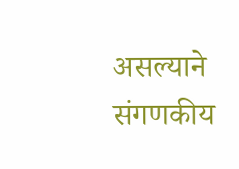असल्याने संगणकीय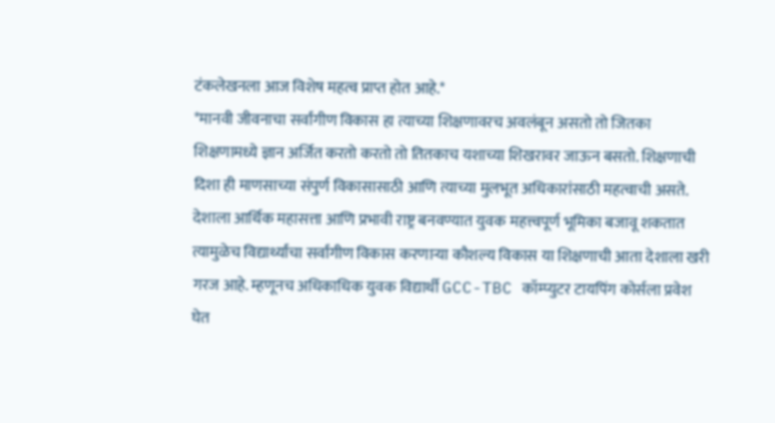टंकलेखनला आज विशेष महत्व प्राप्त होत आहे.*
*मानवी जीवनाचा सर्वांगीण विकास हा त्याच्या शिक्षणावरच अवलंबून असतो तो जितका शिक्षणामध्ये ज्ञान अर्जित करतो करतो तो तितकाच यशाच्या शिखरावर जाऊन बसतो. शिक्षणाची दिशा ही माणसाच्या संपुर्ण विकासासाठी आणि त्याच्या मुलभूत अधिकारांसाठी महत्वाची असते. देशाला आर्थिक महासत्ता आणि प्रभावी राष्ट्र बनवण्यात युवक महत्त्वपूर्ण भूमिका बजावू शकतात त्यामुळेच विद्यार्थ्यांचा सर्वांगीण विकास करणाऱ्या कौशल्य विकास या शिक्षणाची आता देशाला खरी गरज आहे. म्हणूनच अधिकाधिक युवक विद्यार्थी GCC-TBC कॉम्प्युटर टायपिंग कोर्सला प्रवेश घेत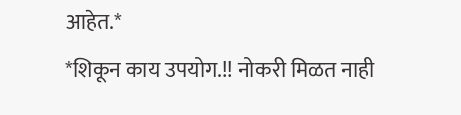आहेत.*
*शिकून काय उपयोग.!! नोकरी मिळत नाही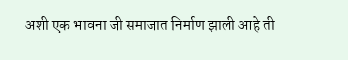अशी एक भावना जी समाजात निर्माण झाली आहे ती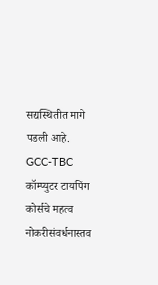सद्यस्थितीत मागे पडली आहे. GCC-TBC कॉम्प्युटर टायपिंग कोर्सचे महत्व नोकरीसंवर्धनास्तव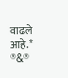वाढले आहे.* ®&®